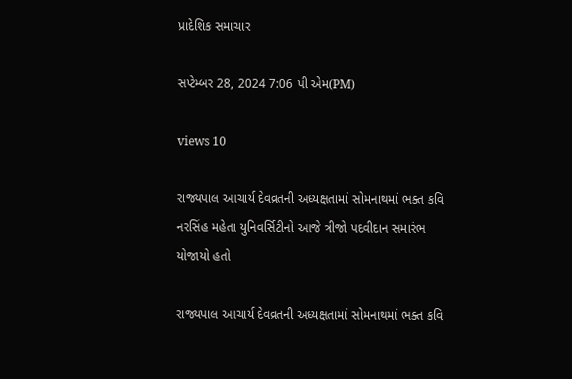પ્રાદેશિક સમાચાર

સપ્ટેમ્બર 28, 2024 7:06 પી એમ(PM)

views 10

રાજ્યપાલ આચાર્ય દેવવ્રતની અધ્યક્ષતામાં સોમનાથમાં ભક્ત કવિ નરસિંહ મહેતા યુનિવર્સિટીનો આજે ત્રીજો પદવીદાન સમારંભ યોજાયો હતો

રાજ્યપાલ આચાર્ય દેવવ્રતની અધ્યક્ષતામાં સોમનાથમાં ભક્ત કવિ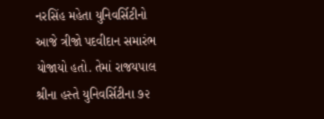નરસિંહ મહેતા યુનિવર્સિટીનો આજે ત્રીજો પદવીદાન સમારંભ યોજાયો હતો. તેમાં રાજયપાલ શ્રીના હસ્તે યુનિવર્સિટીના ૭૨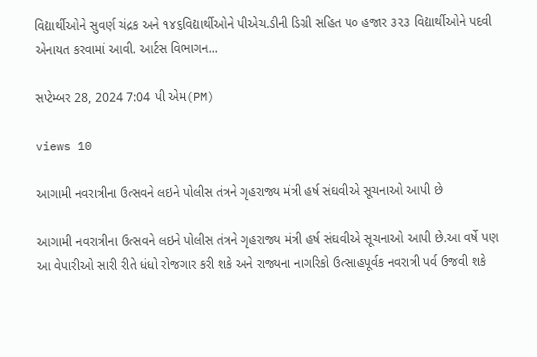વિદ્યાર્થીઓને સુવર્ણ ચંદ્રક અને ૧૪૬વિદ્યાર્થીઓને પીએચ.ડીની ડિગ્રી સહિત ૫૦ હજાર ૩૨૩ વિદ્યાર્થીઓને પદવી એનાયત કરવામાં આવી. આર્ટસ વિભાગન...

સપ્ટેમ્બર 28, 2024 7:04 પી એમ(PM)

views 10

આગામી નવરાત્રીના ઉત્સવને લઇને પોલીસ તંત્રને ગૃહરાજ્ય મંત્રી હર્ષ સંઘવીએ સૂચનાઓ આપી છે

આગામી નવરાત્રીના ઉત્સવને લઇને પોલીસ તંત્રને ગૃહરાજ્ય મંત્રી હર્ષ સંઘવીએ સૂચનાઓ આપી છે.આ વર્ષે પણ આ વેપારીઓ સારી રીતે ધંધો રોજગાર કરી શકે અને રાજ્યના નાગરિકો ઉત્સાહપૂર્વક નવરાત્રી પર્વ ઉજવી શકે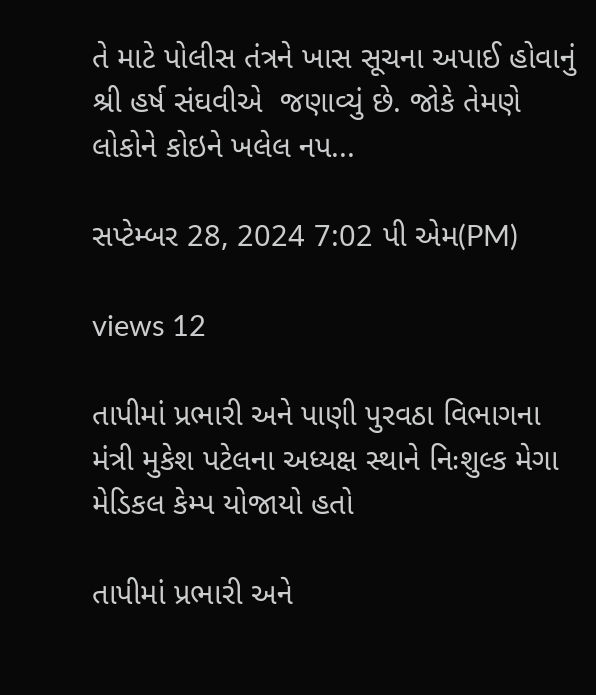તે માટે પોલીસ તંત્રને ખાસ સૂચના અપાઈ હોવાનું શ્રી હર્ષ સંઘવીએ  જણાવ્યું છે. જોકે તેમણે લોકોને કોઇને ખલેલ નપ...

સપ્ટેમ્બર 28, 2024 7:02 પી એમ(PM)

views 12

તાપીમાં પ્રભારી અને પાણી પુરવઠા વિભાગના મંત્રી મુકેશ પટેલના અધ્યક્ષ સ્થાને નિઃશુલ્ક મેગા મેડિકલ કેમ્પ યોજાયો હતો

તાપીમાં પ્રભારી અને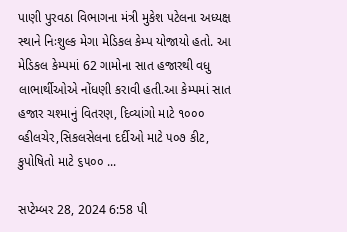પાણી પુરવઠા વિભાગના મંત્રી મુકેશ પટેલના અધ્યક્ષ સ્થાને નિઃશુલ્ક મેગા મેડિકલ કેમ્પ યોજાયો હતો. આ મેડિકલ કેમ્પમાં 62 ગામોના સાત હજારથી વધુ લાભાર્થીઓએ નોંધણી કરાવી હતી.આ કેમ્પમાં સાત હજાર ચશ્માનું વિતરણ, દિવ્યાંગો માટે ૧૦૦૦ વ્હીલચેર,સિકલસેલના દર્દીઓ માટે ૫૦૭ કીટ, કુપોષિતો માટે ૬૫૦૦ ...

સપ્ટેમ્બર 28, 2024 6:58 પી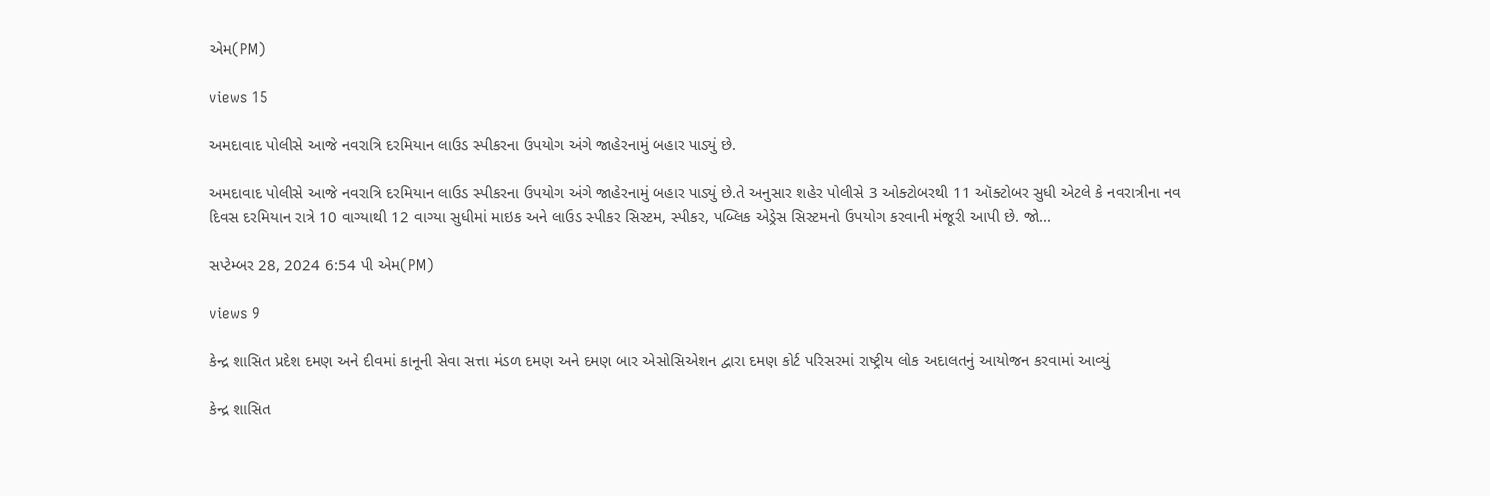એમ(PM)

views 15

અમદાવાદ પોલીસે આજે નવરાત્રિ દરમિયાન લાઉડ સ્પીકરના ઉપયોગ અંગે જાહેરનામું બહાર પાડ્યું છે.

અમદાવાદ પોલીસે આજે નવરાત્રિ દરમિયાન લાઉડ સ્પીકરના ઉપયોગ અંગે જાહેરનામું બહાર પાડ્યું છે.તે અનુસાર શહેર પોલીસે 3 ઓક્ટોબરથી 11 ઑક્ટોબર સુધી એટલે કે નવરાત્રીના નવ દિવસ દરમિયાન રાત્રે 10 વાગ્યાથી 12 વાગ્યા સુધીમાં માઇક અને લાઉડ સ્પીકર સિસ્ટમ, સ્પીકર, પબ્લિક એડ્રેસ સિસ્ટમનો ઉપયોગ કરવાની મંજૂરી આપી છે. જો...

સપ્ટેમ્બર 28, 2024 6:54 પી એમ(PM)

views 9

કેન્દ્ર શાસિત પ્રદેશ દમણ અને દીવમાં કાનૂની સેવા સત્તા મંડળ દમણ અને દમણ બાર એસોસિએશન દ્વારા દમણ કોર્ટ પરિસરમાં રાષ્ટ્રીય લોક અદાલતનું આયોજન કરવામાં આવ્યું

કેન્દ્ર શાસિત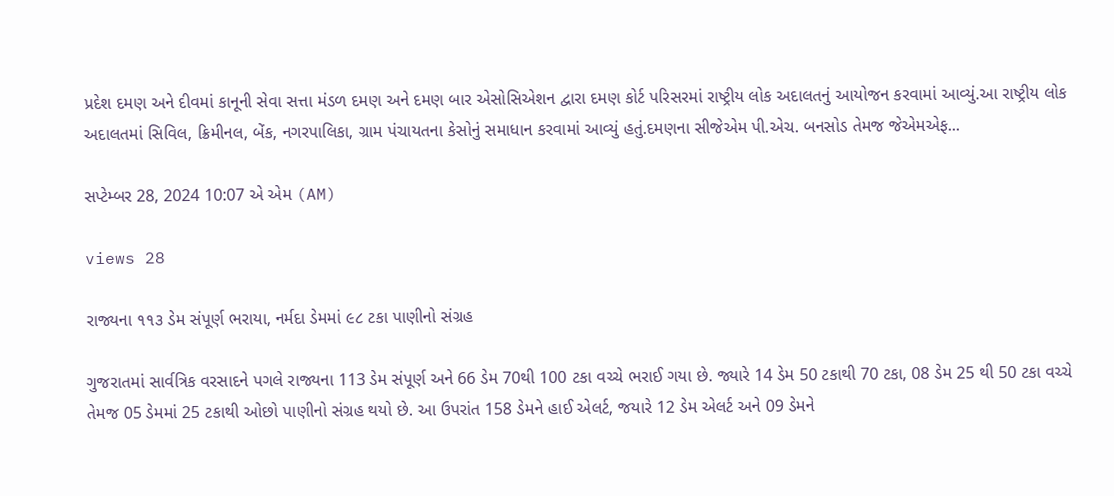પ્રદેશ દમણ અને દીવમાં કાનૂની સેવા સત્તા મંડળ દમણ અને દમણ બાર એસોસિએશન દ્વારા દમણ કોર્ટ પરિસરમાં રાષ્ટ્રીય લોક અદાલતનું આયોજન કરવામાં આવ્યું.આ રાષ્ટ્રીય લોક અદાલતમાં સિવિલ, ક્રિમીનલ, બેંક, નગરપાલિકા, ગ્રામ પંચાયતના કેસોનું સમાધાન કરવામાં આવ્યું હતું.દમણના સીજેએમ પી.એચ. બનસોડ તેમજ જેએમએફ...

સપ્ટેમ્બર 28, 2024 10:07 એ એમ (AM)

views 28

રાજ્યના ૧૧૩ ડેમ સંપૂર્ણ ભરાયા, નર્મદા ડેમમાં ૯૮ ટકા પાણીનો સંગ્રહ

ગુજરાતમાં સાર્વત્રિક વરસાદને પગલે રાજ્યના 113 ડેમ સંપૂર્ણ અને 66 ડેમ 70થી 100 ટકા વચ્ચે ભરાઈ ગયા છે. જ્યારે 14 ડેમ 50 ટકાથી 70 ટકા, 08 ડેમ 25 થી 50 ટકા વચ્ચે તેમજ 05 ડેમમાં 25 ટકાથી ઓછો પાણીનો સંગ્રહ થયો છે. આ ઉપરાંત 158 ડેમને હાઈ એલર્ટ, જયારે 12 ડેમ એલર્ટ અને 09 ડેમને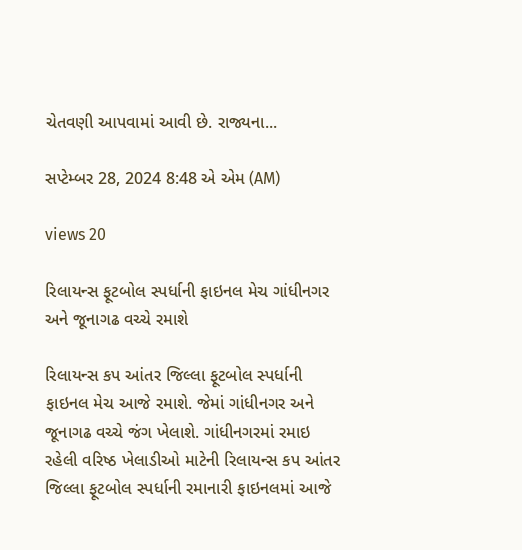ચેતવણી આપવામાં આવી છે. રાજ્યના...

સપ્ટેમ્બર 28, 2024 8:48 એ એમ (AM)

views 20

રિલાયન્સ ફૂટબોલ સ્પર્ધાની ફાઇનલ મેચ ગાંધીનગર અને જૂનાગઢ વચ્ચે રમાશે

રિલાયન્સ કપ આંતર જિલ્લા ફૂટબોલ સ્પર્ધાની ફાઇનલ મેચ આજે રમાશે. જેમાં ગાંધીનગર અને જૂનાગઢ વચ્ચે જંગ ખેલાશે. ગાંધીનગરમાં રમાઇ રહેલી વરિષ્ઠ ખેલાડીઓ માટેની રિલાયન્સ કપ આંતર જિલ્લા ફૂટબોલ સ્પર્ધાની રમાનારી ફાઇનલમાં આજે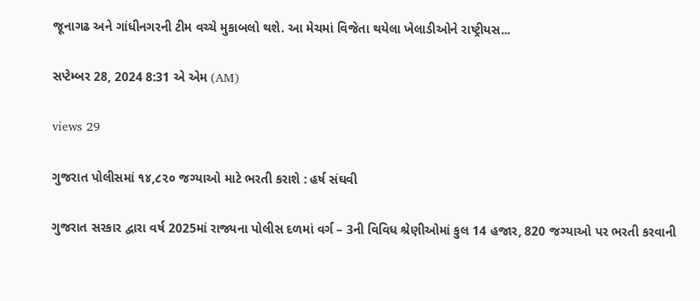જૂનાગઢ અને ગાંધીનગરની ટીમ વચ્ચે મુકાબલો થશે. આ મેચમાં વિજેતા થયેલા ખેલાડીઓને રાષ્ટ્રીયસ...

સપ્ટેમ્બર 28, 2024 8:31 એ એમ (AM)

views 29

ગુજરાત પોલીસમાં ૧૪,૮૨૦ જગ્યાઓ માટે ભરતી કરાશે : હર્ષ સંઘવી

ગુજરાત સરકાર દ્વારા વર્ષ 2025માં રાજ્યના પોલીસ દળમાં વર્ગ – 3ની વિવિધ શ્રેણીઓમાં કુલ 14 હજાર, 820 જગ્યાઓ પર ભરતી કરવાની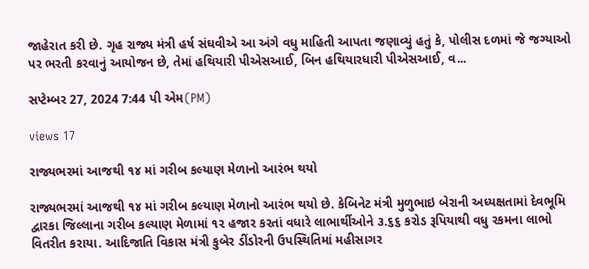જાહેરાત કરી છે. ગૃહ રાજ્ય મંત્રી હર્ષ સંઘવીએ આ અંગે વધુ માહિતી આપતા જણાવ્યું હતું કે, પોલીસ દળમાં જે જગ્યાઓ પર ભરતી કરવાનું આયોજન છે, તેમાં હથિયારી પીએસઆઈ, બિન હથિયારધારી પીએસઆઈ, વ...

સપ્ટેમ્બર 27, 2024 7:44 પી એમ(PM)

views 17

રાજ્યભરમાં આજથી ૧૪ માં ગરીબ કલ્યાણ મેળાનો આરંભ થયો

રાજ્યભરમાં આજથી ૧૪ માં ગરીબ કલ્યાણ મેળાનો આરંભ થયો છે. કેબિનેટ મંત્રી મુળુભાઇ બેરાની અધ્યક્ષતામાં દેવભૂમિ દ્વારકા જિલ્લાના ગરીબ કલ્યાણ મેળામાં ૧૨ હજાર કરતાં વધારે લાભાર્થીઓને ૩.૬૬ કરોડ રૂપિયાથી વધુ રકમના લાભો વિતરીત કરાયા. આદિજાતિ વિકાસ મંત્રી કુબેર ડીંડોરની ઉપસ્થિતિમાં મહીસાગર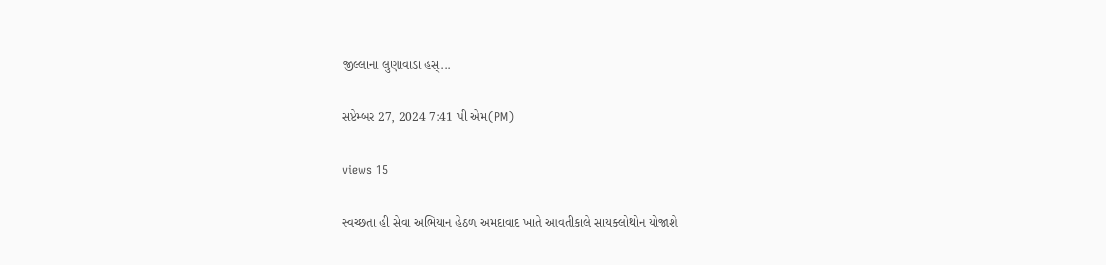જીલ્લાના લુણાવાડા હસ્...

સપ્ટેમ્બર 27, 2024 7:41 પી એમ(PM)

views 15

સ્વચ્છતા હી સેવા અભિયાન હેઠળ અમદાવાદ ખાતે આવતીકાલે સાયક્લોથોન યોજાશે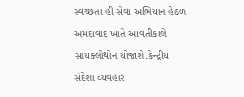સ્વચ્છતા હી સેવા અભિયાન હેઠળ અમદાવાદ ખાતે આવતીકાલે સાયક્લોથોન યોજાશે.કેન્દ્રીય સંદેશા વ્યવહાર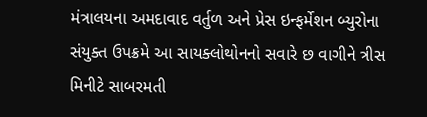મંત્રાલયના અમદાવાદ વર્તુળ અને પ્રેસ ઇન્ફર્મેશન બ્યુરોના સંયુક્ત ઉપક્રમે આ સાયક્લોથોનનો સવારે છ વાગીને ત્રીસ મિનીટે સાબરમતી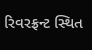રિવરફ્રન્ટ સ્થિત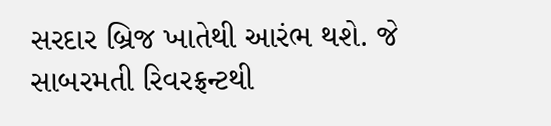સરદાર બ્રિજ ખાતેથી આરંભ થશે. જે સાબરમતી રિવરફ્રન્ટથી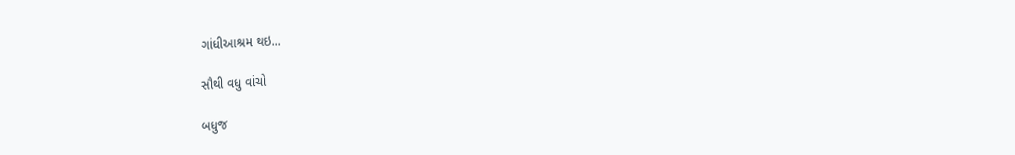ગાંધીઆશ્રમ થઇ...

સૌથી વધુ વાંચો

બધુજ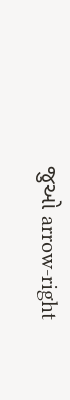જુઓ arrow-right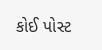કોઈ પોસ્ટ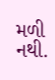મળી નથી.